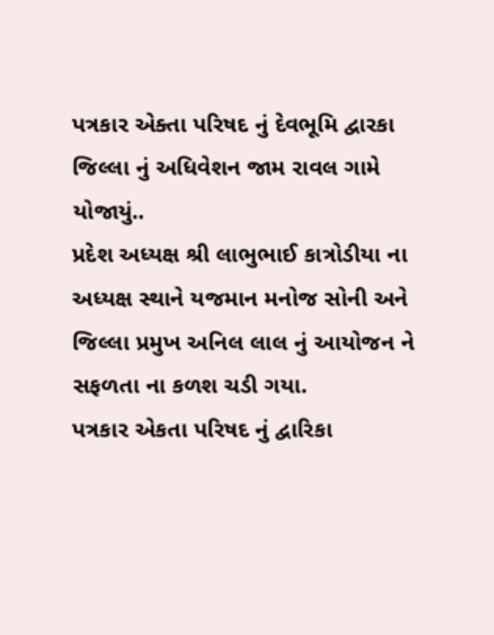પત્રકાર એક્તા પરિષદ નું દેવભૂમિ દ્વારકા જિલ્લા નું અધિવેશન જામ રાવલ ગામે યોજાયું..
પ્રદેશ અધ્યક્ષ શ્રી લાભુભાઈ કાત્રોડીયા ના અધ્યક્ષ સ્થાને યજમાન મનોજ સોની અને જિલ્લા પ્રમુખ અનિલ લાલ નું આયોજન ને સફળતા ના કળશ ચડી ગયા.
પત્રકાર એકતા પરિષદ નું દ્વારિકા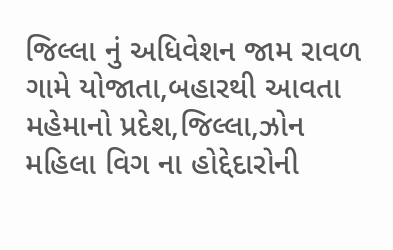જિલ્લા નું અધિવેશન જામ રાવળ ગામે યોજાતા,બહારથી આવતા મહેમાનો પ્રદેશ,જિલ્લા,ઝોન મહિલા વિગ ના હોદ્દેદારોની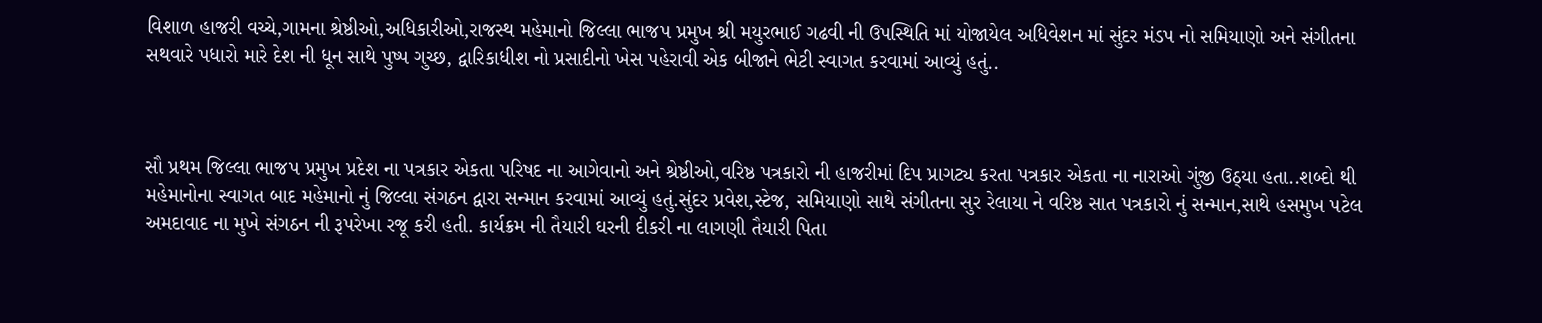વિશાળ હાજરી વચ્ચે,ગામના શ્રેષ્ઠીઓ,અધિકારીઓ,રાજસ્થ મહેમાનો જિલ્લા ભાજપ પ્રમુખ શ્રી મયુરભાઈ ગઢવી ની ઉપસ્થિતિ માં યોજાયેલ અધિવેશન માં સુંદર મંડપ નો સમિયાણો અને સંગીતના સથવારે પધારો મારે દેશ ની ધૂન સાથે પુષ્પ ગુચ્છ, દ્વારિકાધીશ નો પ્રસાદીનો ખેસ પહેરાવી એક બીજાને ભેટી સ્વાગત કરવામાં આવ્યું હતું..



સૌ પ્રથમ જિલ્લા ભાજપ પ્રમુખ પ્રદેશ ના પત્રકાર એકતા પરિષદ ના આગેવાનો અને શ્રેષ્ઠીઓ,વરિષ્ઠ પત્રકારો ની હાજરીમાં દિપ પ્રાગટ્ય કરતા પત્રકાર એકતા ના નારાઓ ગુંજી ઉઠ્યા હતા..શબ્દો થી મહેમાનોના સ્વાગત બાદ મહેમાનો નું જિલ્લા સંગઠન દ્વારા સન્માન કરવામાં આવ્યું હતું.સુંદર પ્રવેશ,સ્ટેજ, સમિયાણો સાથે સંગીતના સુર રેલાયા ને વરિષ્ઠ સાત પત્રકારો નું સન્માન,સાથે હસમુખ પટેલ અમદાવાદ ના મુખે સંગઠન ની રૂપરેખા રજૂ કરી હતી. કાર્યક્રમ ની તૈયારી ઘરની દીકરી ના લાગણી તૈયારી પિતા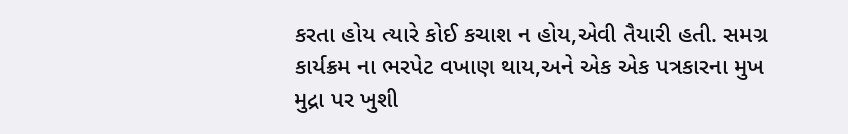કરતા હોય ત્યારે કોઈ કચાશ ન હોય,એવી તૈયારી હતી. સમગ્ર કાર્યક્રમ ના ભરપેટ વખાણ થાય,અને એક એક પત્રકારના મુખ મુદ્રા પર ખુશી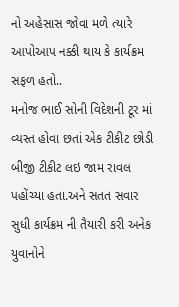નો અહેસાસ જોવા મળે ત્યારે આપોઆપ નક્કી થાય કે કાર્યક્રમ સફળ હતો..
મનોજ ભાઈ સોની વિદેશની ટૂર માં વ્યસ્ત હોવા છતાં એક ટીકીટ છોડી બીજી ટીકીટ લઇ જામ રાવલ પહોંચ્યા હતા.અને સતત સવાર સુધી કાર્યક્રમ ની તૈયારી કરી અનેક યુવાનોને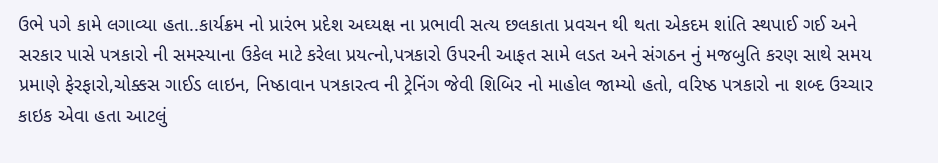ઉભે પગે કામે લગાવ્યા હતા..કાર્યક્રમ નો પ્રારંભ પ્રદેશ અઘ્યક્ષ ના પ્રભાવી સત્ય છલકાતા પ્રવચન થી થતા એકદમ શાંતિ સ્થપાઈ ગઈ અને સરકાર પાસે પત્રકારો ની સમસ્યાના ઉકેલ માટે કરેલા પ્રયત્નો,પત્રકારો ઉપરની આફત સામે લડત અને સંગઠન નું મજબુતિ કરણ સાથે સમય પ્રમાણે ફેરફારો,ચોક્કસ ગાઈડ લાઇન, નિષ્ઠાવાન પત્રકારત્વ ની ટ્રેનિંગ જેવી શિબિર નો માહોલ જામ્યો હતો, વરિષ્ઠ પત્રકારો ના શબ્દ ઉચ્ચાર કાઇક એવા હતા આટલું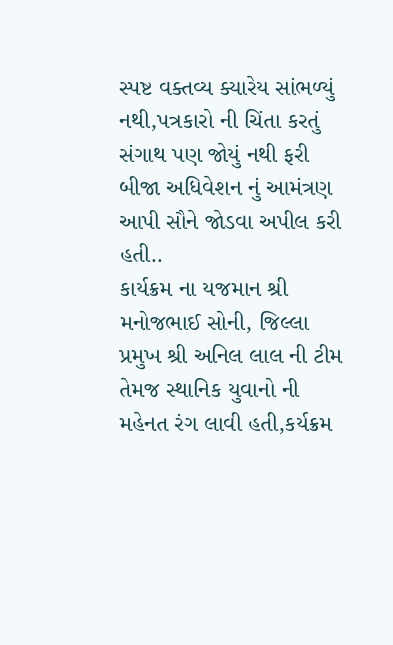સ્પષ્ટ વક્તવ્ય ક્યારેય સાંભળ્યું નથી,પત્રકારો ની ચિંતા કરતું સંગાથ પણ જોયું નથી ફરી બીજા અધિવેશન નું આમંત્રણ આપી સૌને જોડવા અપીલ કરી હતી..
કાર્યક્રમ ના યજમાન શ્રી મનોજભાઈ સોની, જિલ્લા પ્રમુખ શ્રી અનિલ લાલ ની ટીમ તેમજ સ્થાનિક યુવાનો ની મહેનત રંગ લાવી હતી,કર્યક્રમ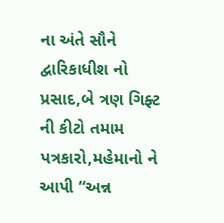ના અંતે સૌને દ્વારિકાધીશ નો પ્રસાદ,બે ત્રણ ગિફ્ટ ની કીટો તમામ પત્રકારો,મહેમાનો ને આપી “અન્ન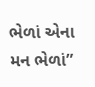ભેળાં એના મન ભેળાં”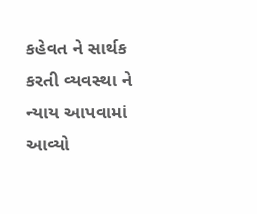કહેવત ને સાર્થક કરતી વ્યવસ્થા ને ન્યાય આપવામાં આવ્યો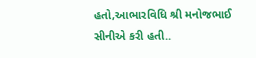હતો,આભારવિધિ શ્રી મનોજભાઈ સીનીએ કરી હતી..